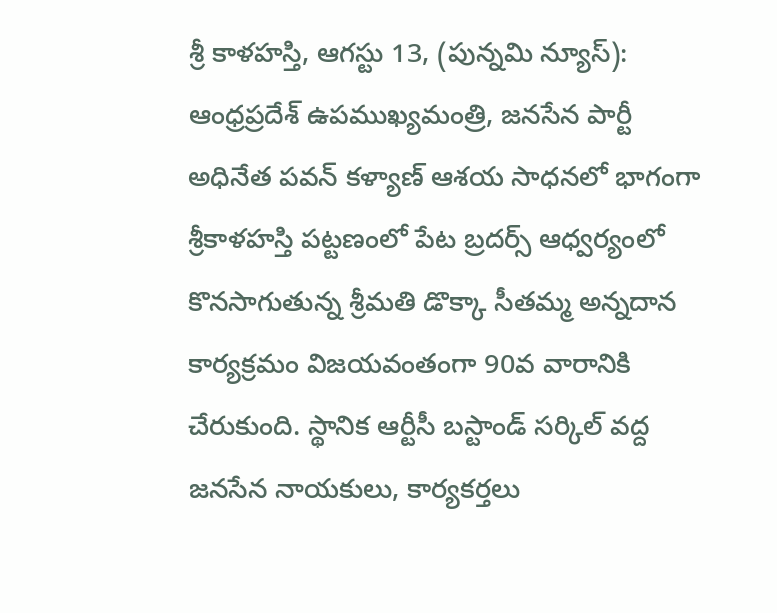శ్రీ కాళహస్తి, ఆగస్టు 13, (పున్నమి న్యూస్): ఆంధ్రప్రదేశ్ ఉపముఖ్యమంత్రి, జనసేన పార్టీ అధినేత పవన్ కళ్యాణ్ ఆశయ సాధనలో భాగంగా శ్రీకాళహస్తి పట్టణంలో పేట బ్రదర్స్ ఆధ్వర్యంలో కొనసాగుతున్న శ్రీమతి డొక్కా సీతమ్మ అన్నదాన కార్యక్రమం విజయవంతంగా 90వ వారానికి చేరుకుంది. స్థానిక ఆర్టీసీ బస్టాండ్ సర్కిల్ వద్ద జనసేన నాయకులు, కార్యకర్తలు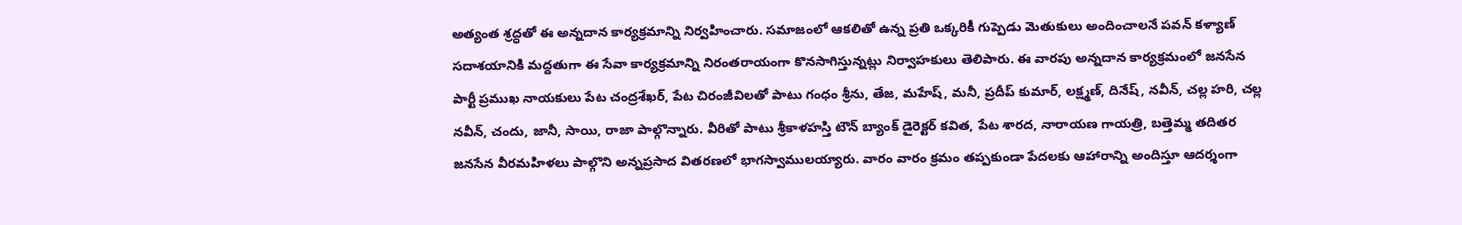అత్యంత శ్రద్ధతో ఈ అన్నదాన కార్యక్రమాన్ని నిర్వహించారు. సమాజంలో ఆకలితో ఉన్న ప్రతి ఒక్కరికీ గుప్పెడు మెతుకులు అందించాలనే పవన్ కళ్యాణ్ సదాశయానికి మద్దతుగా ఈ సేవా కార్యక్రమాన్ని నిరంతరాయంగా కొనసాగిస్తున్నట్లు నిర్వాహకులు తెలిపారు. ఈ వారపు అన్నదాన కార్యక్రమంలో జనసేన పార్టీ ప్రముఖ నాయకులు పేట చంద్రశేఖర్, పేట చిరంజీవిలతో పాటు గంధం శ్రీను, తేజ, మహేష్, మనీ, ప్రదీప్ కుమార్, లక్ష్మణ్, దినేష్, నవీన్, చల్ల హరి, చల్ల నవీన్, చందు, జానీ, సాయి, రాజా పాల్గొన్నారు. వీరితో పాటు శ్రీకాళహస్తి టౌన్ బ్యాంక్ డైరెక్టర్ కవిత, పేట శారద, నారాయణ గాయత్రి, బత్తెమ్మ తదితర జనసేన వీరమహిళలు పాల్గొని అన్నప్రసాద వితరణలో భాగస్వాములయ్యారు. వారం వారం క్రమం తప్పకుండా పేదలకు ఆహారాన్ని అందిస్తూ ఆదర్శంగా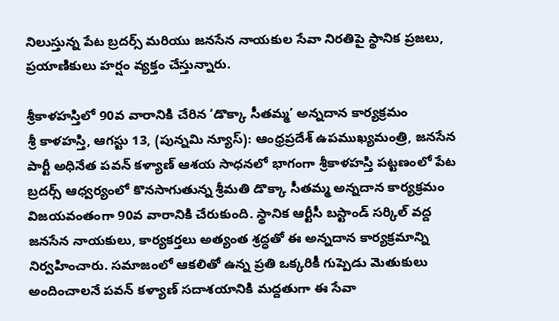నిలుస్తున్న పేట బ్రదర్స్ మరియు జనసేన నాయకుల సేవా నిరతిపై స్థానిక ప్రజలు, ప్రయాణికులు హర్షం వ్యక్తం చేస్తున్నారు.

శ్రీకాళహస్తిలో 90వ వారానికి చేరిన ‘డొక్కా సీతమ్మ’ అన్నదాన కార్యక్రమం
శ్రీ కాళహస్తి, ఆగస్టు 13, (పున్నమి న్యూస్): ఆంధ్రప్రదేశ్ ఉపముఖ్యమంత్రి, జనసేన పార్టీ అధినేత పవన్ కళ్యాణ్ ఆశయ సాధనలో భాగంగా శ్రీకాళహస్తి పట్టణంలో పేట బ్రదర్స్ ఆధ్వర్యంలో కొనసాగుతున్న శ్రీమతి డొక్కా సీతమ్మ అన్నదాన కార్యక్రమం విజయవంతంగా 90వ వారానికి చేరుకుంది. స్థానిక ఆర్టీసీ బస్టాండ్ సర్కిల్ వద్ద జనసేన నాయకులు, కార్యకర్తలు అత్యంత శ్రద్ధతో ఈ అన్నదాన కార్యక్రమాన్ని నిర్వహించారు. సమాజంలో ఆకలితో ఉన్న ప్రతి ఒక్కరికీ గుప్పెడు మెతుకులు అందించాలనే పవన్ కళ్యాణ్ సదాశయానికి మద్దతుగా ఈ సేవా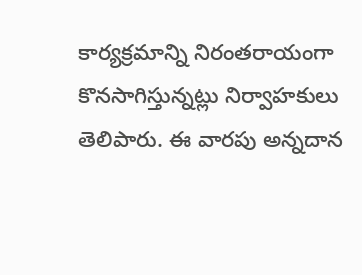కార్యక్రమాన్ని నిరంతరాయంగా కొనసాగిస్తున్నట్లు నిర్వాహకులు తెలిపారు. ఈ వారపు అన్నదాన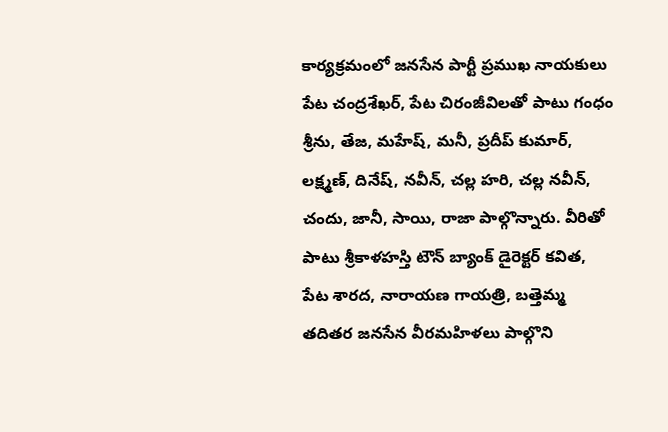కార్యక్రమంలో జనసేన పార్టీ ప్రముఖ నాయకులు పేట చంద్రశేఖర్, పేట చిరంజీవిలతో పాటు గంధం శ్రీను, తేజ, మహేష్, మనీ, ప్రదీప్ కుమార్, లక్ష్మణ్, దినేష్, నవీన్, చల్ల హరి, చల్ల నవీన్, చందు, జానీ, సాయి, రాజా పాల్గొన్నారు. వీరితో పాటు శ్రీకాళహస్తి టౌన్ బ్యాంక్ డైరెక్టర్ కవిత, పేట శారద, నారాయణ గాయత్రి, బత్తెమ్మ తదితర జనసేన వీరమహిళలు పాల్గొని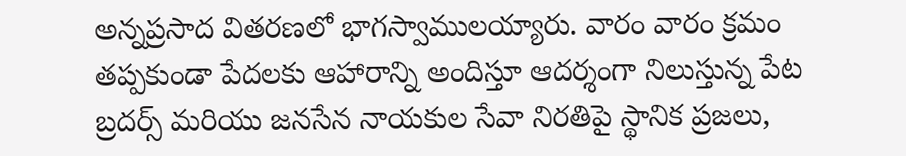అన్నప్రసాద వితరణలో భాగస్వాములయ్యారు. వారం వారం క్రమం తప్పకుండా పేదలకు ఆహారాన్ని అందిస్తూ ఆదర్శంగా నిలుస్తున్న పేట బ్రదర్స్ మరియు జనసేన నాయకుల సేవా నిరతిపై స్థానిక ప్రజలు,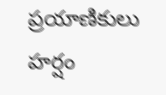ప్రయాణికులు హర్షం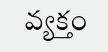వ్యక్తం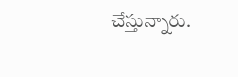చేస్తున్నారు.